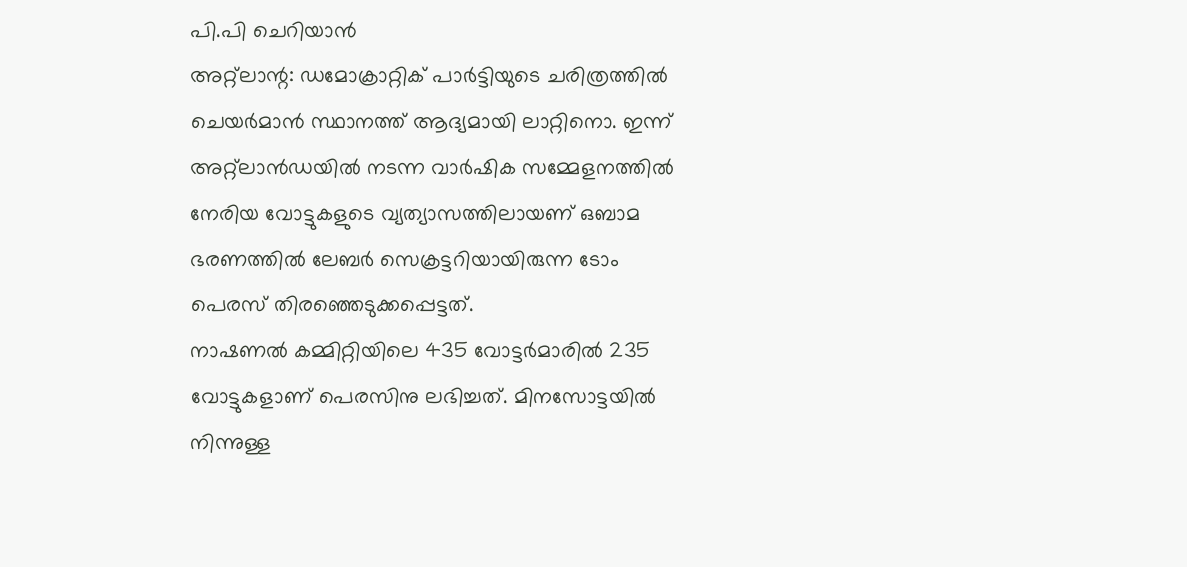പി.പി ചെറിയാൻ
അറ്റ്ലാന്റ: ഡമോക്രാറ്റിക് പാർട്ടിയുടെ ചരിത്രത്തിൽ ചെയർമാൻ സ്ഥാനത്ത് ആദ്യമായി ലാറ്റിനൊ. ഇന്ന് അറ്റ്ലാൻഡയിൽ നടന്ന വാർഷിക സമ്മേളനത്തിൽ നേരിയ വോട്ടുകളുടെ വ്യത്യാസത്തിലായണ് ഒബാമ ഭരണത്തിൽ ലേബർ സെക്രട്ടറിയായിരുന്ന ടോം പെരസ് തിരഞ്ഞെടുക്കപ്പെട്ടത്.
നാഷണൽ കമ്മിറ്റിയിലെ 435 വോട്ടർമാരിൽ 235 വോട്ടുകളാണ് പെരസിനു ലഭിച്ചത്. മിനസോട്ടയിൽ നിന്നുള്ള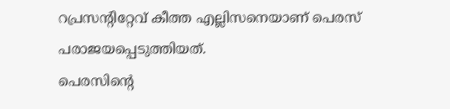റപ്രസന്റിറ്റേവ് കീത്ത എല്ലിസനെയാണ് പെരസ് പരാജയപ്പെടുത്തിയത്.
പെരസിന്റെ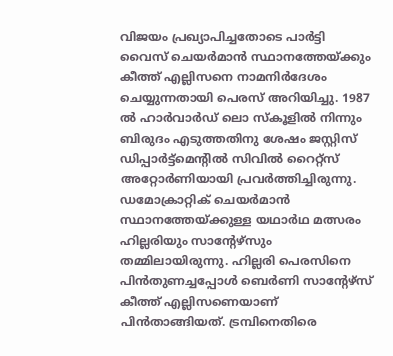വിജയം പ്രഖ്യാപിച്ചതോടെ പാർട്ടി വൈസ് ചെയർമാൻ സ്ഥാനത്തേയ്ക്കും കീത്ത് എല്ലിസനെ നാമനിർദേശം ചെയ്യുന്നതായി പെരസ് അറിയിച്ചു. 1987 ൽ ഹാർവാർഡ് ലൊ സ്കൂളിൽ നിന്നും ബിരുദം എടുത്തതിനു ശേഷം ജസ്റ്റിസ് ഡിപ്പാർട്ട്മെന്റിൽ സിവിൽ റൈറ്റ്സ് അറ്റോർണിയായി പ്രവർത്തിച്ചിരുന്നു. ഡമോക്രാറ്റിക് ചെയർമാൻ സ്ഥാനത്തേയ്ക്കുള്ള യഥാർഥ മത്സരം ഹില്ലരിയും സാന്റേഴ്സും തമ്മിലായിരുന്നു. ഹില്ലരി പെരസിനെ പിൻതുണച്ചപ്പോൾ ബെർണി സാന്റേഴ്സ് കീത്ത് എല്ലിസണെയാണ് പിൻതാങ്ങിയത്. ട്രമ്പിനെതിരെ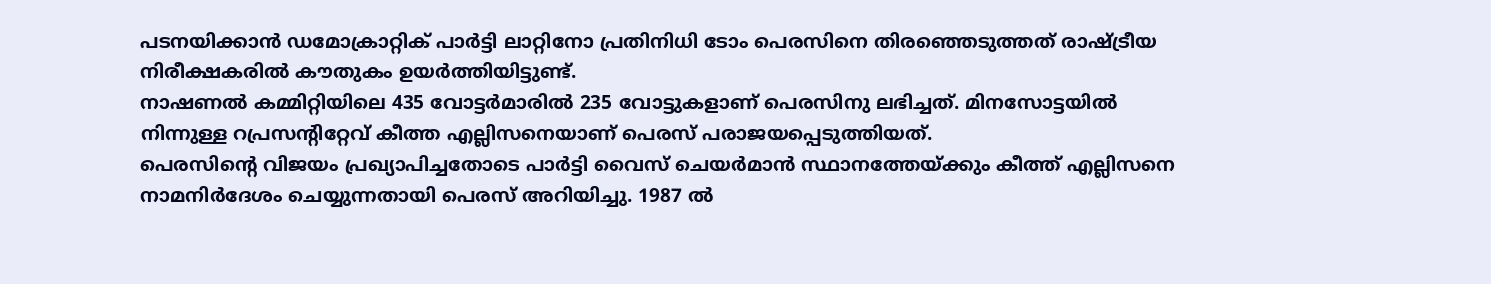പടനയിക്കാൻ ഡമോക്രാറ്റിക് പാർട്ടി ലാറ്റിനോ പ്രതിനിധി ടോം പെരസിനെ തിരഞ്ഞെടുത്തത് രാഷ്ട്രീയ നിരീക്ഷകരിൽ കൗതുകം ഉയർത്തിയിട്ടുണ്ട്.
നാഷണൽ കമ്മിറ്റിയിലെ 435 വോട്ടർമാരിൽ 235 വോട്ടുകളാണ് പെരസിനു ലഭിച്ചത്. മിനസോട്ടയിൽ നിന്നുള്ള റപ്രസന്റിറ്റേവ് കീത്ത എല്ലിസനെയാണ് പെരസ് പരാജയപ്പെടുത്തിയത്.
പെരസിന്റെ വിജയം പ്രഖ്യാപിച്ചതോടെ പാർട്ടി വൈസ് ചെയർമാൻ സ്ഥാനത്തേയ്ക്കും കീത്ത് എല്ലിസനെ നാമനിർദേശം ചെയ്യുന്നതായി പെരസ് അറിയിച്ചു. 1987 ൽ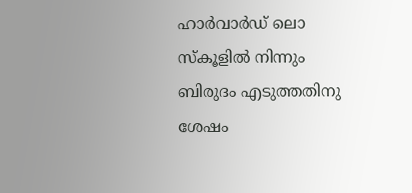ഹാർവാർഡ് ലൊ സ്കൂളിൽ നിന്നും ബിരുദം എടുത്തതിനു ശേഷം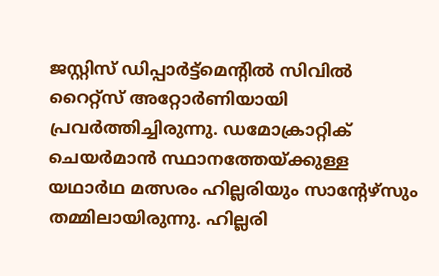ജസ്റ്റിസ് ഡിപ്പാർട്ട്മെന്റിൽ സിവിൽ റൈറ്റ്സ് അറ്റോർണിയായി പ്രവർത്തിച്ചിരുന്നു. ഡമോക്രാറ്റിക് ചെയർമാൻ സ്ഥാനത്തേയ്ക്കുള്ള യഥാർഥ മത്സരം ഹില്ലരിയും സാന്റേഴ്സും തമ്മിലായിരുന്നു. ഹില്ലരി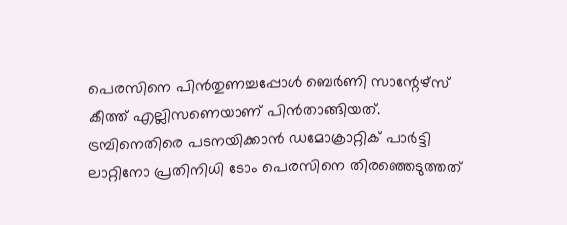പെരസിനെ പിൻതുണച്ചപ്പോൾ ബെർണി സാന്റേഴ്സ് കീത്ത് എല്ലിസണെയാണ് പിൻതാങ്ങിയത്. ട്രമ്പിനെതിരെ പടനയിക്കാൻ ഡമോക്രാറ്റിക് പാർട്ടി ലാറ്റിനോ പ്രതിനിധി ടോം പെരസിനെ തിരഞ്ഞെടുത്തത്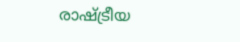രാഷ്ട്രീയ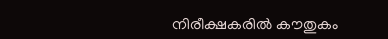നിരീക്ഷകരിൽ കൗതുകം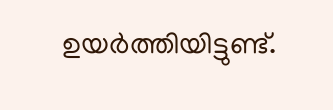ഉയർത്തിയിട്ടുണ്ട്.